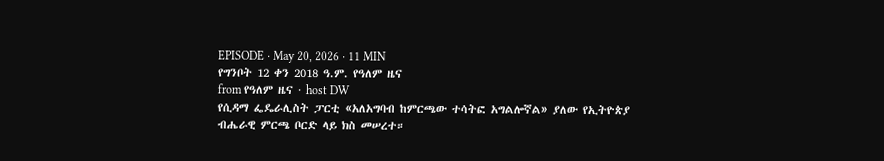EPISODE · May 20, 2026 · 11 MIN
የግንቦት 12 ቀን 2018 ዓ.ም. የዓለም ዜና
from የዓለም ዜና · host DW
የሲዳማ ፌዴራሊስት ፓርቲ «አለአግባብ ከምርጫው ተሳትፎ አግልሎኛል» ያለው የኢትዮጵያ ብሔራዊ ምርጫ ቦርድ ላይ ክስ መሠረተ።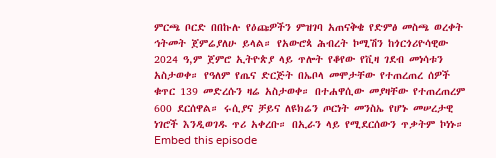ምርጫ ቦርድ በበኩሉ የዕጩዎችን ምዝገባ አጠናቅቄ የድምፅ መስጫ ወረቀት ኅትመት ጀምሬያለሁ ይላል። የአውሮጳ ሕብረት ኮሚሽን ከጎርጎሪዮሳዊው 2024 ዓ,ም ጀምሮ ኢትዮጵያ ላይ ጥሎት የቆየው የቪዛ ገደብ መነሳቱን አስታወቀ። የዓለም የጤና ድርጅት በኤቦላ መሞታቸው የተጠረጠረ ሰዎች ቁጥር 139 መድረሱን ዛሬ አስታወቀ። በተሐዋሲው መያዛቸው የተጠረጠረም 600 ደርሰዋል። ሩሲያና ቻይና ለዩክሬን ጦርነት መንስኤ የሆኑ መሠረታዊ ነገሮች እንዲወገዱ ጥሪ አቀረቡ። በኢራን ላይ የሚደርሰውን ጥቃትም ኮነኑ።
Embed this episode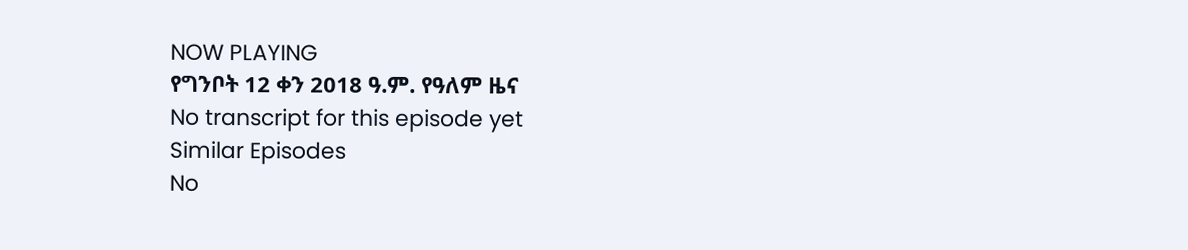NOW PLAYING
የግንቦት 12 ቀን 2018 ዓ.ም. የዓለም ዜና
No transcript for this episode yet
Similar Episodes
No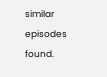similar episodes found.